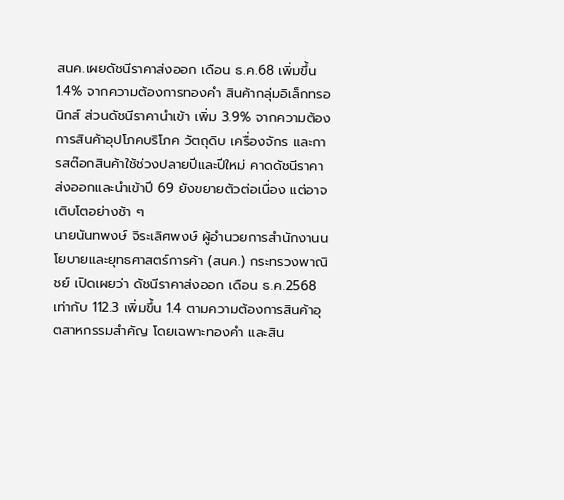สนค.เผยดัชนีราคาส่งออก เดือน ธ.ค.68 เพิ่มขึ้น 1.4% จากความต้องการทองคำ สินค้ากลุ่มอิเล็กทรอนิกส์ ส่วนดัชนีราคานำเข้า เพิ่ม 3.9% จากความต้องการสินค้าอุปโภคบริโภค วัตถุดิบ เครื่องจักร และการสต๊อกสินค้าใช้ช่วงปลายปีและปีใหม่ คาดดัชนีราคาส่งออกและนำเข้าปี 69 ยังขยายตัวต่อเนื่อง แต่อาจเติบโตอย่างช้า ๆ
นายนันทพงษ์ จิระเลิศพงษ์ ผู้อำนวยการสำนักงานนโยบายและยุทธศาสตร์การค้า (สนค.) กระทรวงพาณิชย์ เปิดเผยว่า ดัชนีราคาส่งออก เดือน ธ.ค.2568 เท่ากับ 112.3 เพิ่มขึ้น 1.4 ตามความต้องการสินค้าอุตสาหกรรมสำคัญ โดยเฉพาะทองคำ และสิน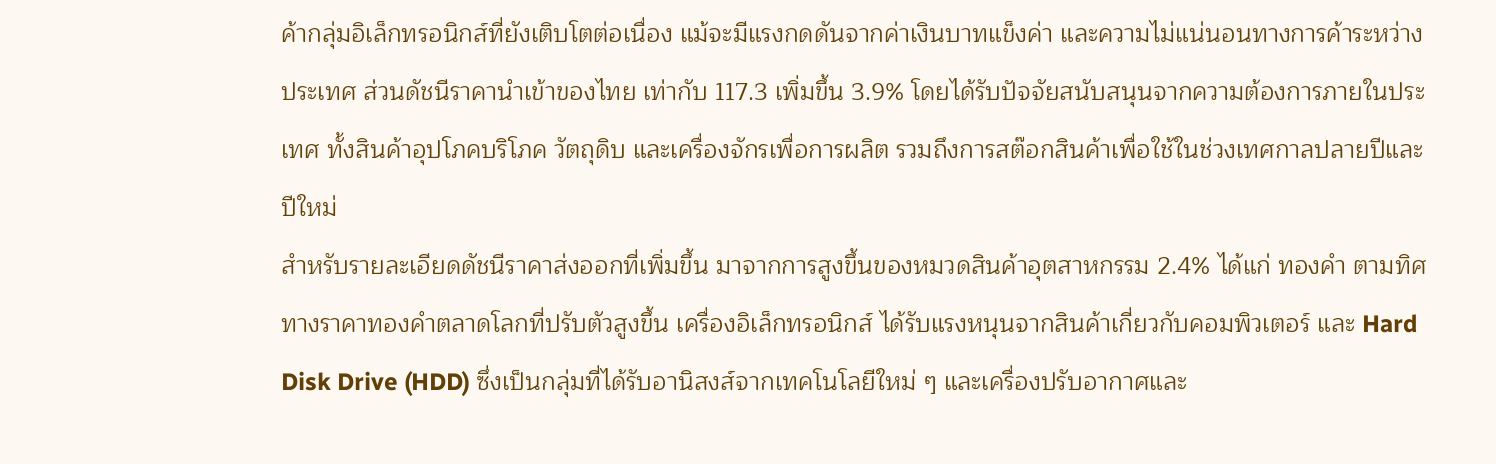ค้ากลุ่มอิเล็กทรอนิกส์ที่ยังเติบโตต่อเนื่อง แม้จะมีแรงกดดันจากค่าเงินบาทแข็งค่า และความไม่แน่นอนทางการค้าระหว่างประเทศ ส่วนดัชนีราคานำเข้าของไทย เท่ากับ 117.3 เพิ่มขึ้น 3.9% โดยได้รับปัจจัยสนับสนุนจากความต้องการภายในประเทศ ทั้งสินค้าอุปโภคบริโภค วัตถุดิบ และเครื่องจักรเพื่อการผลิต รวมถึงการสต๊อกสินค้าเพื่อใช้ในช่วงเทศกาลปลายปีและปีใหม่
สำหรับรายละเอียดดัชนีราคาส่งออกที่เพิ่มขึ้น มาจากการสูงขึ้นของหมวดสินค้าอุตสาหกรรม 2.4% ได้แก่ ทองคำ ตามทิศทางราคาทองคำตลาดโลกที่ปรับตัวสูงขึ้น เครื่องอิเล็กทรอนิกส์ ได้รับแรงหนุนจากสินค้าเกี่ยวกับคอมพิวเตอร์ และ Hard Disk Drive (HDD) ซึ่งเป็นกลุ่มที่ได้รับอานิสงส์จากเทคโนโลยีใหม่ ๆ และเครื่องปรับอากาศและ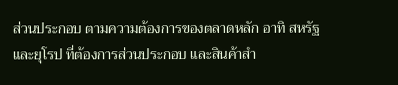ส่วนประกอบ ตามความต้องการของตลาดหลัก อาทิ สหรัฐ และยุโรป ที่ต้องการส่วนประกอบ และสินค้าสำ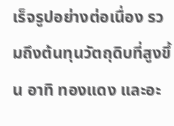เร็จรูปอย่างต่อเนื่อง รวมถึงต้นทุนวัตถุดิบที่สูงขึ้น อาทิ ทองแดง และอะ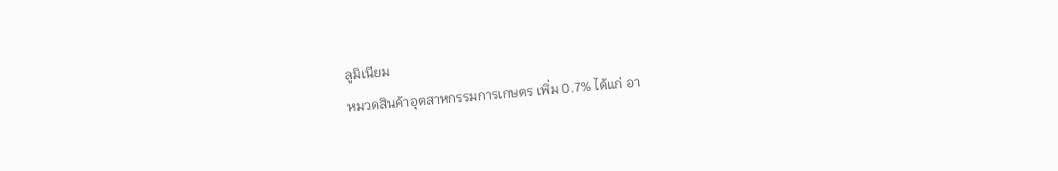ลูมิเนียม
หมวดสินค้าอุตสาหกรรมการเกษตร เพิ่ม 0.7% ได้แก่ อา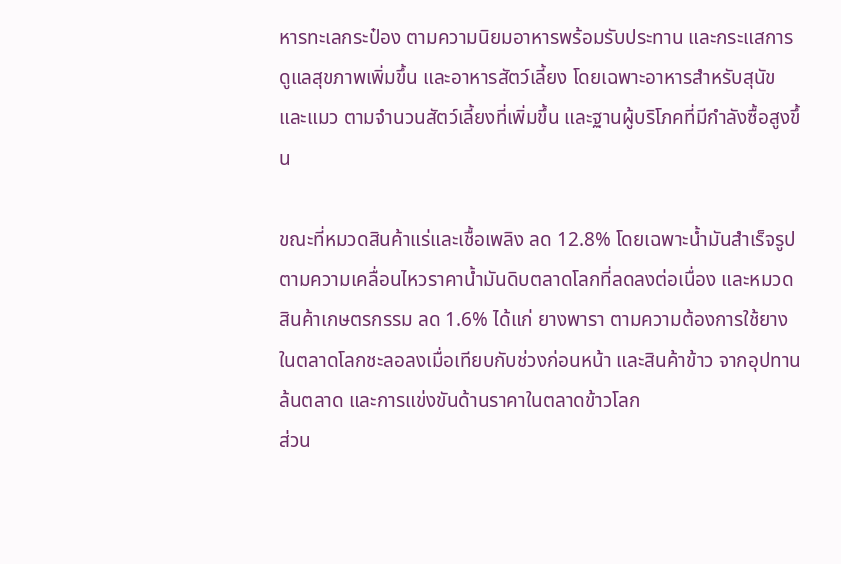หารทะเลกระป๋อง ตามความนิยมอาหารพร้อมรับประทาน และกระแสการดูแลสุขภาพเพิ่มขึ้น และอาหารสัตว์เลี้ยง โดยเฉพาะอาหารสำหรับสุนัขและแมว ตามจำนวนสัตว์เลี้ยงที่เพิ่มขึ้น และฐานผู้บริโภคที่มีกำลังซื้อสูงขึ้น

ขณะที่หมวดสินค้าแร่และเชื้อเพลิง ลด 12.8% โดยเฉพาะน้ำมันสำเร็จรูป ตามความเคลื่อนไหวราคาน้ำมันดิบตลาดโลกที่ลดลงต่อเนื่อง และหมวดสินค้าเกษตรกรรม ลด 1.6% ได้แก่ ยางพารา ตามความต้องการใช้ยางในตลาดโลกชะลอลงเมื่อเทียบกับช่วงก่อนหน้า และสินค้าข้าว จากอุปทานล้นตลาด และการแข่งขันด้านราคาในตลาดข้าวโลก
ส่วน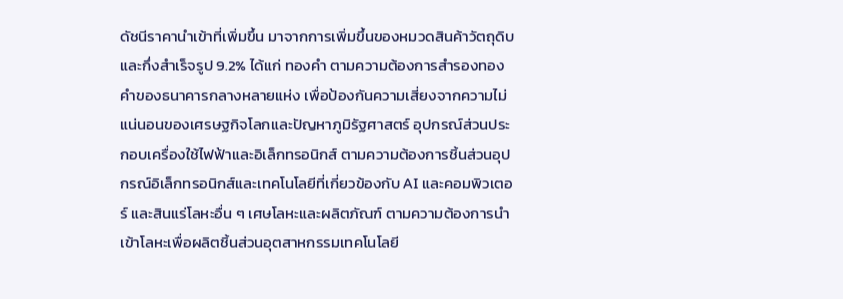ดัชนีราคานำเข้าที่เพิ่มขึ้น มาจากการเพิ่มขึ้นของหมวดสินค้าวัตถุดิบและกึ่งสำเร็จรูป 9.2% ได้แก่ ทองคำ ตามความต้องการสำรองทองคำของธนาคารกลางหลายแห่ง เพื่อป้องกันความเสี่ยงจากความไม่แน่นอนของเศรษฐกิจโลกและปัญหาภูมิรัฐศาสตร์ อุปกรณ์ส่วนประกอบเครื่องใช้ไฟฟ้าและอิเล็กทรอนิกส์ ตามความต้องการชิ้นส่วนอุปกรณ์อิเล็กทรอนิกส์และเทคโนโลยีที่เกี่ยวข้องกับ AI และคอมพิวเตอร์ และสินแร่โลหะอื่น ๆ เศษโลหะและผลิตภัณฑ์ ตามความต้องการนำเข้าโลหะเพื่อผลิตชิ้นส่วนอุตสาหกรรมเทคโนโลยี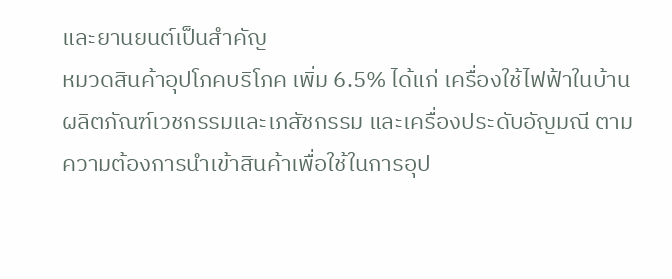และยานยนต์เป็นสำคัญ
หมวดสินค้าอุปโภคบริโภค เพิ่ม 6.5% ได้แก่ เครื่องใช้ไฟฟ้าในบ้าน ผลิตภัณฑ์เวชกรรมและเภสัชกรรม และเครื่องประดับอัญมณี ตามความต้องการนำเข้าสินค้าเพื่อใช้ในการอุป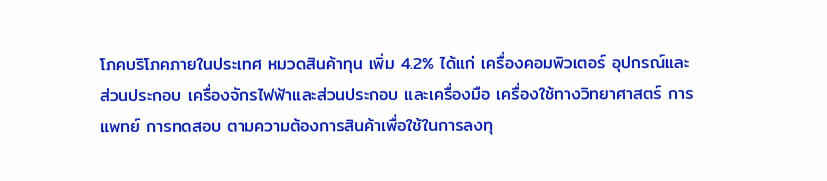โภคบริโภคภายในประเทศ หมวดสินค้าทุน เพิ่ม 4.2% ได้แก่ เครื่องคอมพิวเตอร์ อุปกรณ์และส่วนประกอบ เครื่องจักรไฟฟ้าและส่วนประกอบ และเครื่องมือ เครื่องใช้ทางวิทยาศาสตร์ การแพทย์ การทดสอบ ตามความต้องการสินค้าเพื่อใช้ในการลงทุ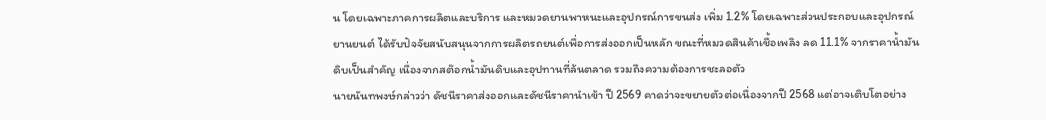น โดยเฉพาะภาคการผลิตและบริการ และหมวดยานพาหนะและอุปกรณ์การขนส่ง เพิ่ม 1.2% โดยเฉพาะส่วนประกอบและอุปกรณ์ยานยนต์ ได้รับปัจจัยสนับสนุนจากการผลิตรถยนต์เพื่อการส่งออกเป็นหลัก ขณะที่หมวดสินค้าเชื้อเพลิง ลด 11.1% จากราคาน้ำมันดิบเป็นสำคัญ เนื่องจากสต๊อกน้ำมันดิบและอุปทานที่ล้นตลาด รวมถึงความต้องการชะลอตัว
นายนันทพงษ์กล่าวว่า ดัชนีราคาส่งออกและดัชนีราคานำเข้า ปี 2569 คาดว่าจะขยายตัวต่อเนื่องจากปี 2568 แต่อาจเติบโตอย่าง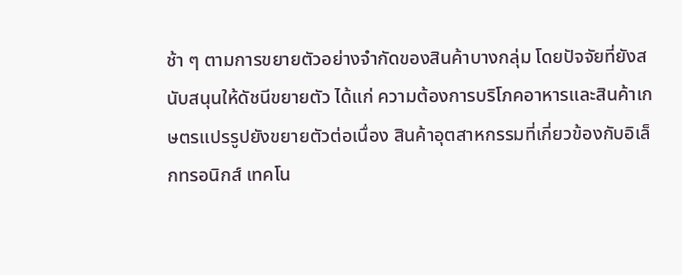ช้า ๆ ตามการขยายตัวอย่างจำกัดของสินค้าบางกลุ่ม โดยปัจจัยที่ยังสนับสนุนให้ดัชนีขยายตัว ได้แก่ ความต้องการบริโภคอาหารและสินค้าเกษตรแปรรูปยังขยายตัวต่อเนื่อง สินค้าอุตสาหกรรมที่เกี่ยวข้องกับอิเล็กทรอนิกส์ เทคโน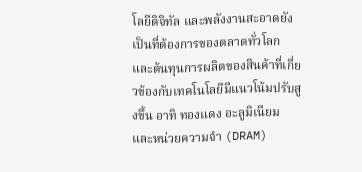โลยีดิจิทัล และพลังงานสะอาดยังเป็นที่ต้องการของตลาดทั่วโลก และต้นทุนการผลิตของสินค้าที่เกี่ยวข้องกับเทคโนโลยีมีแนวโน้มปรับสูงขึ้น อาทิ ทองแดง อะลูมิเนียม และหน่วยความจำ (DRAM)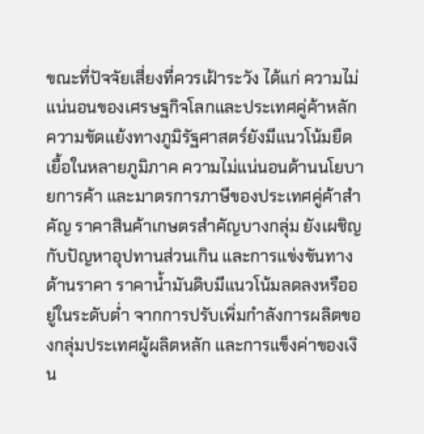ขณะที่ปัจจัยเสี่ยงที่ควรเฝ้าระวัง ได้แก่ ความไม่แน่นอนของเศรษฐกิจโลกและประเทศคู่ค้าหลัก ความขัดแย้งทางภูมิรัฐศาสตร์ยังมีแนวโน้มยืดเยื้อในหลายภูมิภาค ความไม่แน่นอนด้านนโยบายการค้า และมาตรการภาษีของประเทศคู่ค้าสำคัญ ราคาสินค้าเกษตรสำคัญบางกลุ่ม ยังเผชิญกับปัญหาอุปทานส่วนเกิน และการแข่งขันทางด้านราคา ราคาน้ำมันดิบมีแนวโน้มลดลงหรืออยู่ในระดับต่ำ จากการปรับเพิ่มกำลังการผลิตของกลุ่มประเทศผู้ผลิตหลัก และการแข็งค่าของเงิน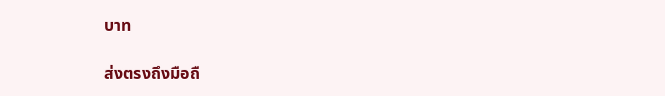บาท

ส่งตรงถึงมือถื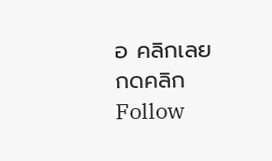อ คลิกเลย
กดคลิก Follow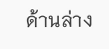ด้านล่าง